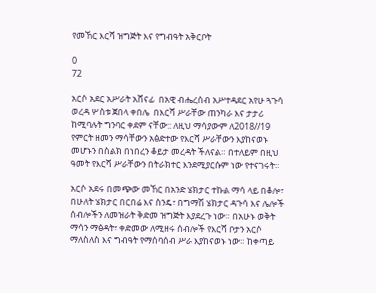የመኸር እርሻ ዝግጅት እና የግብዓት አቅርቦት

0
72

አርሶ አደር አሥራት አሸናፊ  በአዊ ብሔረሰብ አሥተዳደር አየሁ ጓጉሳ ወረዳ ሦስቱ ጀበላ ቀበሌ  በእርሻ ሥራቸው ጠንካራ እና ታታሪ ከሚባሉት ግንባር ቀደም ናቸው:: ለዚህ ማሳያውም ለ2018//19   የምርት ዘመን ማሳቸውን አፅድተው የእርሻ ሥራቸውን እያከናወኑ መሆኑን በስልክ በነበረን ቆይታ መረዳት ችለናል። በተለይም በዚህ ዓመት የእርሻ ሥራቸውን በትራክተር እንደሚያርሱም ነው የተናገሩት።

አርሶ አደሩ በመጭው መኸር በአንድ ሄክታር ተኩል ማሳ ላይ በቆሎ፣ በሁለት ሄክታር በርበሬ እና ስንዴ፣ በግማሽ ሄክታር ዳጉሳ እና ሌሎች ሰብሎችን ለመዝራት ቅድመ ዝግጅት እያደረጉ ነው። በአሁኑ ወቅት ማሳን ማፅዳት፣ ቀድመው ለሚዘሩ ሰብሎች የእርሻ ቦታን አርሶ ማለስለስ እና ግብዓት የማሰባሰብ ሥራ እያከናወኑ ነው። ከቀጣይ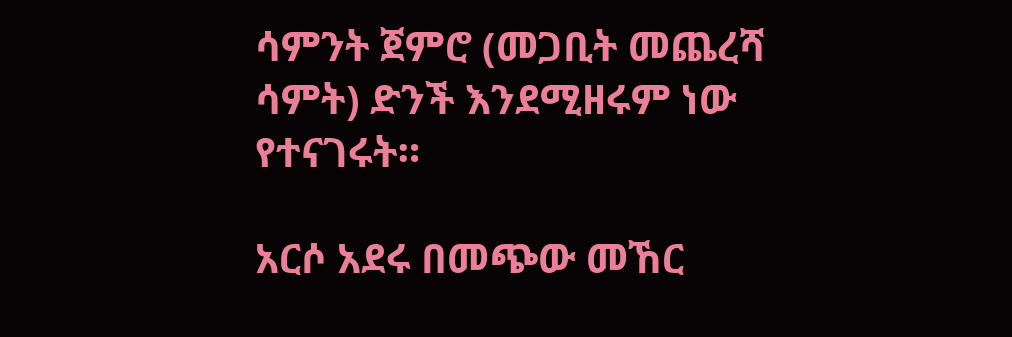ሳምንት ጀምሮ (መጋቢት መጨረሻ ሳምት) ድንች እንደሚዘሩም ነው የተናገሩት።

አርሶ አደሩ በመጭው መኸር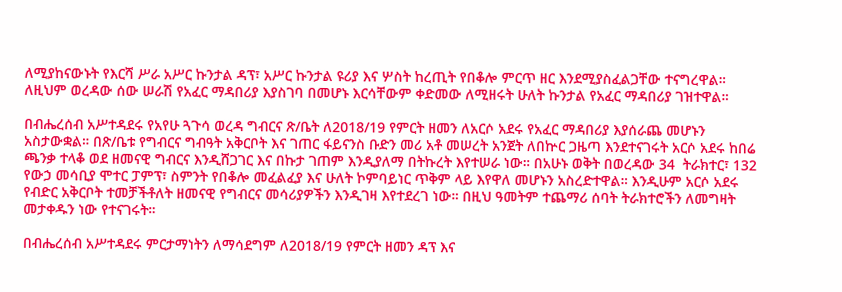ለሚያከናውኑት የእርሻ ሥራ አሥር ኩንታል ዳፕ፣ አሥር ኩንታል ዩሪያ እና ሦስት ከረጢት የበቆሎ ምርጥ ዘር እንደሚያስፈልጋቸው ተናግረዋል። ለዚህም ወረዳው ሰው ሠራሽ የአፈር ማዳበሪያ እያስገባ በመሆኑ እርሳቸውም ቀድመው ለሚዘሩት ሁለት ኩንታል የአፈር ማዳበሪያ ገዝተዋል።

በብሔረሰብ አሥተዳደሩ የአየሁ ጓጉሳ ወረዳ ግብርና ጽ/ቤት ለ2018/19 የምርት ዘመን ለአርሶ አደሩ የአፈር ማዳበሪያ እያሰራጨ መሆኑን አስታውቋል። በጽ/ቤቱ የግብርና ግብዓት አቅርቦት እና ገጠር ፋይናንስ ቡድን መሪ አቶ መሠረት አንጀት ለበኵር ጋዜጣ እንደተናገሩት አርሶ አደሩ ከበሬ ጫንቃ ተላቆ ወደ ዘመናዊ ግብርና እንዲሸጋገር እና በኩታ ገጠም እንዲያለማ በትኩረት እየተሠራ ነው። በአሁኑ ወቅት በወረዳው 34  ትራክተር፣ 132 የውኃ መሳቢያ ሞተር ፓምፕ፣ ስምንት የበቆሎ መፈልፈያ እና ሁለት ኮምባይነር ጥቅም ላይ እየዋለ መሆኑን አስረድተዋል። እንዲሁም አርሶ አደሩ የብድር አቅርቦት ተመቻችቶለት ዘመናዊ የግብርና መሳሪያዎችን እንዲገዛ እየተደረገ ነው። በዚህ ዓመትም ተጨማሪ ሰባት ትራክተሮችን ለመግዛት መታቀዱን ነው የተናገሩት።

በብሔረሰብ አሥተዳደሩ ምርታማነትን ለማሳደግም ለ2018/19 የምርት ዘመን ዳፕ እና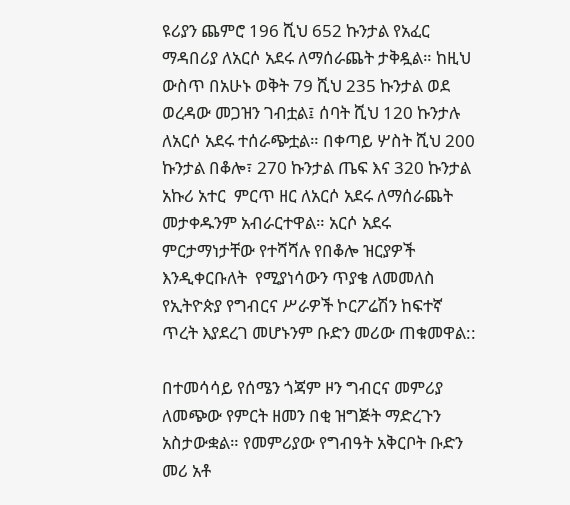ዩሪያን ጨምሮ 196 ሺህ 652 ኩንታል የአፈር ማዳበሪያ ለአርሶ አደሩ ለማሰራጨት ታቅዷል። ከዚህ ውስጥ በአሁኑ ወቅት 79 ሺህ 235 ኩንታል ወደ ወረዳው መጋዝን ገብቷል፤ ሰባት ሺህ 120 ኩንታሉ ለአርሶ አደሩ ተሰራጭቷል። በቀጣይ ሦስት ሺህ 200 ኩንታል በቆሎ፣ 270 ኩንታል ጤፍ እና 320 ኩንታል አኩሪ አተር  ምርጥ ዘር ለአርሶ አደሩ ለማሰራጨት መታቀዱንም አብራርተዋል። አርሶ አደሩ ምርታማነታቸው የተሻሻሉ የበቆሎ ዝርያዎች እንዲቀርቡለት  የሚያነሳውን ጥያቄ ለመመለስ  የኢትዮጵያ የግብርና ሥራዎች ኮርፖሬሽን ከፍተኛ ጥረት እያደረገ መሆኑንም ቡድን መሪው ጠቁመዋል::

በተመሳሳይ የሰሜን ጎጃም ዞን ግብርና መምሪያ ለመጭው የምርት ዘመን በቂ ዝግጅት ማድረጉን አስታውቋል። የመምሪያው የግብዓት አቅርቦት ቡድን መሪ አቶ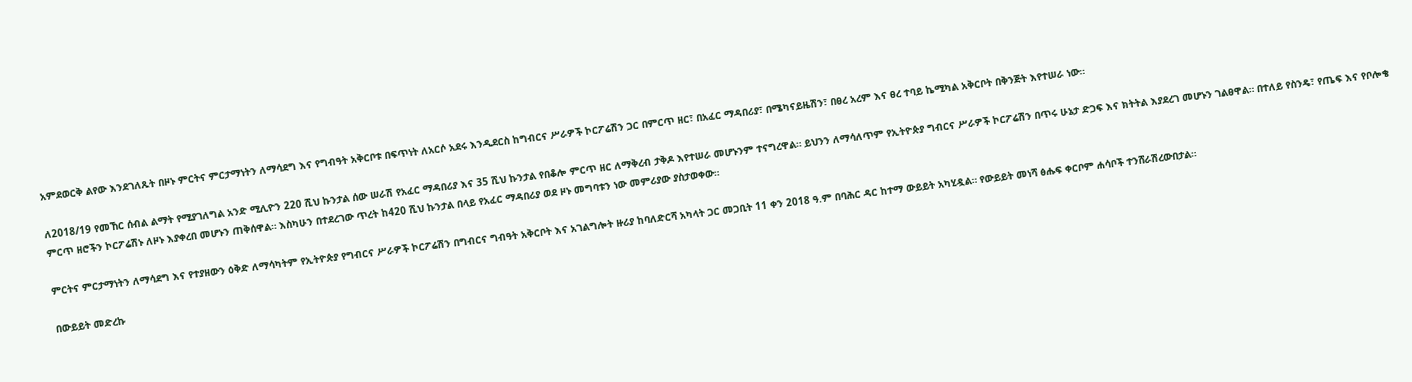አምደወርቅ ልየው እንደገለጹት በዞኑ ምርትና ምርታማነትን ለማሳደግ እና የግብዓት አቅርቦቱ በፍጥነት ለአርሶ አደሩ እንዲደርስ ከግብርና ሥራዎች ኮርፖሬሽን ጋር በምርጥ ዘር፣ በአፈር ማዳበሪያ፣ በሜካናይዜሽን፣ በፀረ አረም እና ፀረ ተባይ ኬሚካል አቅርቦት በቅንጅት እየተሠራ ነው።

ለ2018/19 የመኸር ሰብል ልማት የሚያገለግል አንድ ሚሊዮን 220 ሺህ ኩንታል ሰው ሠራሽ የአፈር ማዳበሪያ እና 35 ሺህ ኩንታል የበቆሎ ምርጥ ዘር ለማቅረብ ታቅዶ እየተሠራ መሆኑንም ተናግረዋል። ይህንን ለማሳለጥም የኢትዮጵያ ግብርና ሥራዎች ኮርፖሬሽን በጥሩ ሁኔታ ድጋፍ እና ክትትል እያደረገ መሆኑን ገልፀዋል። በተለይ የስንዴ፣ የጤፍ እና የቦሎቄ ምርጥ ዘሮችን ኮርፖሬሽኑ ለዞኑ እያቀረበ መሆኑን ጠቅሰዋል። እስካሁን በተደረገው ጥረት ከ420 ሺህ ኩንታል በላይ የአፈር ማዳበሪያ ወደ ዞኑ መግባቱን ነው መምሪያው ያስታወቀው።

ምርትና ምርታማነትን ለማሳደግ እና የተያዘውን ዕቅድ ለማሳካትም የኢትዮጵያ የግብርና ሥራዎች ኮርፖሬሽን በግብርና ግብዓት አቅርቦት እና አገልግሎት ዙሪያ ከባለድርሻ አካላት ጋር መጋቢት 11 ቀን 2018 ዓ.ም በባሕር ዳር ከተማ ውይይት አካሂዷል። የውይይት መነሻ ፅሑፍ ቀርቦም ሐሳቦች ተንሸራሽረውበታል።

በውይይት መድረኩ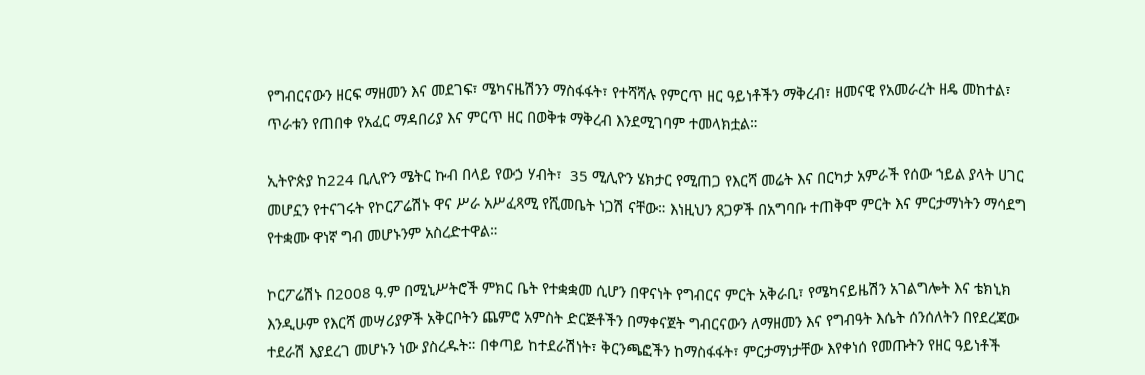የግብርናውን ዘርፍ ማዘመን እና መደገፍ፣ ሜካናዜሽንን ማስፋፋት፣ የተሻሻሉ የምርጥ ዘር ዓይነቶችን ማቅረብ፣ ዘመናዊ የአመራረት ዘዴ መከተል፣ ጥራቱን የጠበቀ የአፈር ማዳበሪያ እና ምርጥ ዘር በወቅቱ ማቅረብ እንደሚገባም ተመላክቷል።

ኢትዮጵያ ከ224 ቢሊዮን ሜትር ኩብ በላይ የውኃ ሃብት፣  35 ሚሊዮን ሄክታር የሚጠጋ የእርሻ መሬት እና በርካታ አምራች የሰው ኀይል ያላት ሀገር መሆኗን የተናገሩት የኮርፖሬሽኑ ዋና ሥራ አሥፈጻሚ የሺመቤት ነጋሽ ናቸው። እነዚህን ጸጋዎች በአግባቡ ተጠቅሞ ምርት እና ምርታማነትን ማሳደግ የተቋሙ ዋነኛ ግብ መሆኑንም አስረድተዋል።

ኮርፖሬሽኑ በ2008 ዓ.ም በሚኒሥትሮች ምክር ቤት የተቋቋመ ሲሆን በዋናነት የግብርና ምርት አቅራቢ፣ የሜካናይዜሽን አገልግሎት እና ቴክኒክ እንዲሁም የእርሻ መሣሪያዎች አቅርቦትን ጨምሮ አምስት ድርጅቶችን በማቀናጀት ግብርናውን ለማዘመን እና የግብዓት እሴት ሰንሰለትን በየደረጃው ተደራሽ እያደረገ መሆኑን ነው ያስረዱት። በቀጣይ ከተደራሽነት፣ ቅርንጫፎችን ከማስፋፋት፣ ምርታማነታቸው እየቀነሰ የመጡትን የዘር ዓይነቶች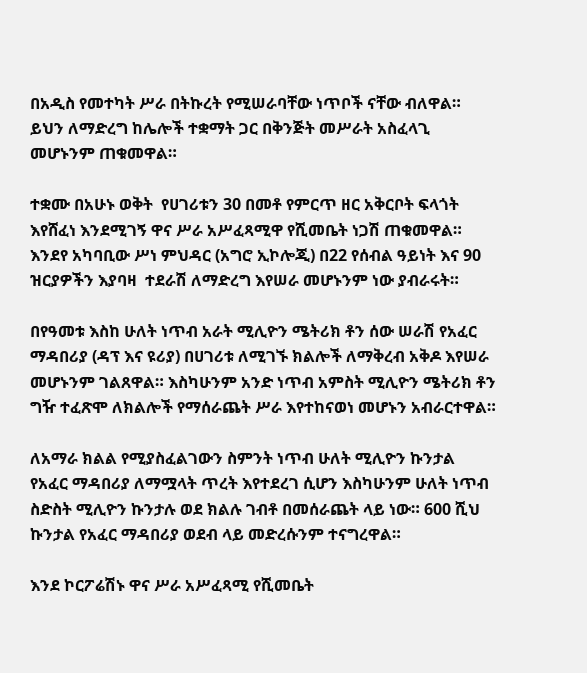በአዲስ የመተካት ሥራ በትኩረት የሚሠራባቸው ነጥቦች ናቸው ብለዋል። ይህን ለማድረግ ከሌሎች ተቋማት ጋር በቅንጅት መሥራት አስፈላጊ መሆኑንም ጠቁመዋል።

ተቋሙ በአሁኑ ወቅት  የሀገሪቱን 30 በመቶ የምርጥ ዘር አቅርቦት ፍላጎት እየሸፈነ እንደሚገኝ ዋና ሥራ አሥፈጻሚዋ የሺመቤት ነጋሽ ጠቁመዋል። እንደየ አካባቢው ሥነ ምህዳር (አግሮ ኢኮሎጂ) በ22 የሰብል ዓይነት እና 90 ዝርያዎችን እያባዛ  ተደራሽ ለማድረግ እየሠራ መሆኑንም ነው ያብራሩት።

በየዓመቱ እስከ ሁለት ነጥብ አራት ሚሊዮን ሜትሪክ ቶን ሰው ሠራሽ የአፈር ማዳበሪያ (ዳፕ እና ዩሪያ) በሀገሪቱ ለሚገኙ ክልሎች ለማቅረብ አቅዶ እየሠራ መሆኑንም ገልጸዋል። እስካሁንም አንድ ነጥብ አምስት ሚሊዮን ሜትሪክ ቶን ግዥ ተፈጽሞ ለክልሎች የማሰራጨት ሥራ እየተከናወነ መሆኑን አብራርተዋል።

ለአማራ ክልል የሚያስፈልገውን ስምንት ነጥብ ሁለት ሚሊዮን ኩንታል የአፈር ማዳበሪያ ለማሟላት ጥረት እየተደረገ ሲሆን እስካሁንም ሁለት ነጥብ ስድስት ሚሊዮን ኩንታሉ ወደ ክልሉ ገብቶ በመሰራጨት ላይ ነው። 600 ሺህ ኩንታል የአፈር ማዳበሪያ ወደብ ላይ መድረሱንም ተናግረዋል።

እንደ ኮርፖሬሽኑ ዋና ሥራ አሥፈጻሚ የሺመቤት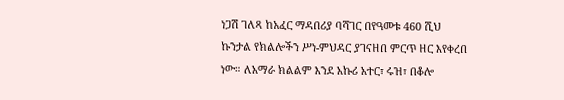ነጋሽ ገለጻ ከአፈር ማዳበሪያ ባሻገር በየዓመቱ 460 ሺህ ኩንታል የክልሎችን ሥነ-ምህዳር ያገናዘበ ምርጥ ዘር እየቀረበ ነው። ለአማራ ክልልም እንደ አኩሪ አተር፣ ሩዝ፣ በቆሎ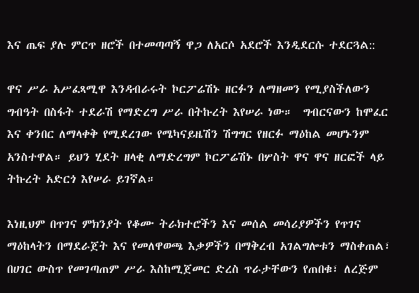እና ጤፍ ያሉ ምርጥ ዘሮች በተመጣጣኝ ዋጋ ለአርሶ አደሮች እንዲደርሱ ተደርጓል::

ዋና ሥራ አሥፈጻሚዋ እንዳብራሩት ኮርፖሬሽኑ ዘርፉን ለማዘመን የሚያስችለውን ግብዓት በስፋት ተደራሽ የማድረግ ሥራ በትኩረት እየሠራ ነው።  ግብርናውን ከሞፈር እና ቀንበር ለማላቀቅ የሚደረገው የሜካናይዜሽን ሽግግር የዘርፉ ማዕከል መሆኑንም አንስተዋል። ይህን ሂደት ዘላቂ ለማድረግም ኮርፖሬሽኑ በሦስት ዋና ዋና ዘርፎች ላይ ትኩረት አድርጎ እየሠራ ይገኛል።

እነዚህም በጥገና ምክንያት የቆሙ ትራክተሮችን እና መሰል መሳሪያዎችን የጥገና ማዕከላትን በማደራጀት እና የመለዋወጫ እቃዎችን በማቅረብ አገልግሎቱን ማስቀጠል፣  በሀገር ውስጥ የመገጣጠም ሥራ እስከሚጀመር ድረስ ጥራታቸውን የጠበቁ፣ ለረጅም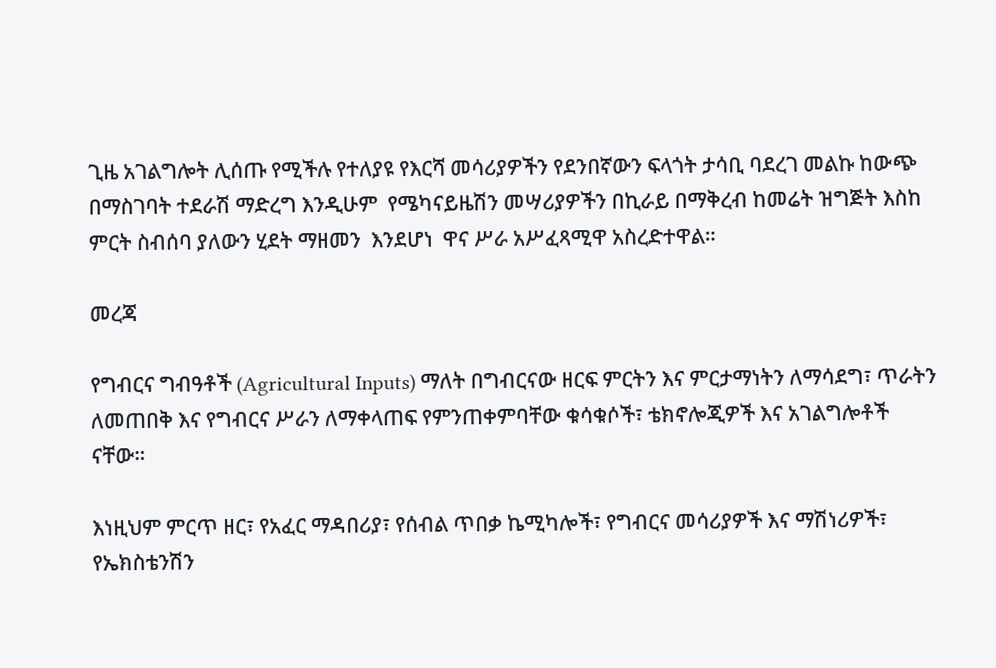ጊዜ አገልግሎት ሊሰጡ የሚችሉ የተለያዩ የእርሻ መሳሪያዎችን የደንበኛውን ፍላጎት ታሳቢ ባደረገ መልኩ ከውጭ በማስገባት ተደራሽ ማድረግ እንዲሁም  የሜካናይዜሽን መሣሪያዎችን በኪራይ በማቅረብ ከመሬት ዝግጅት እስከ ምርት ስብሰባ ያለውን ሂደት ማዘመን  እንደሆነ  ዋና ሥራ አሥፈጻሚዋ አስረድተዋል።

መረጃ

የግብርና ግብዓቶች (Agricultural Inputs) ማለት በግብርናው ዘርፍ ምርትን እና ምርታማነትን ለማሳደግ፣ ጥራትን ለመጠበቅ እና የግብርና ሥራን ለማቀላጠፍ የምንጠቀምባቸው ቁሳቁሶች፣ ቴክኖሎጂዎች እና አገልግሎቶች ናቸው።

እነዚህም ምርጥ ዘር፣ የአፈር ማዳበሪያ፣ የሰብል ጥበቃ ኬሚካሎች፣ የግብርና መሳሪያዎች እና ማሽነሪዎች፣ የኤክስቴንሽን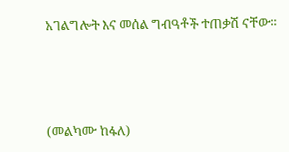አገልግሎት እና መሰል ግብዓቶች ተጠቃሽ ናቸው።



(መልካሙ ከፋለ)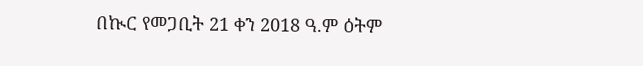በኲር የመጋቢት 21 ቀን 2018 ዓ.ም ዕትም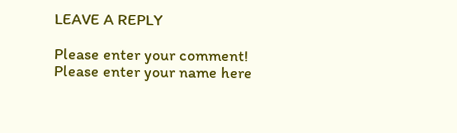LEAVE A REPLY

Please enter your comment!
Please enter your name here